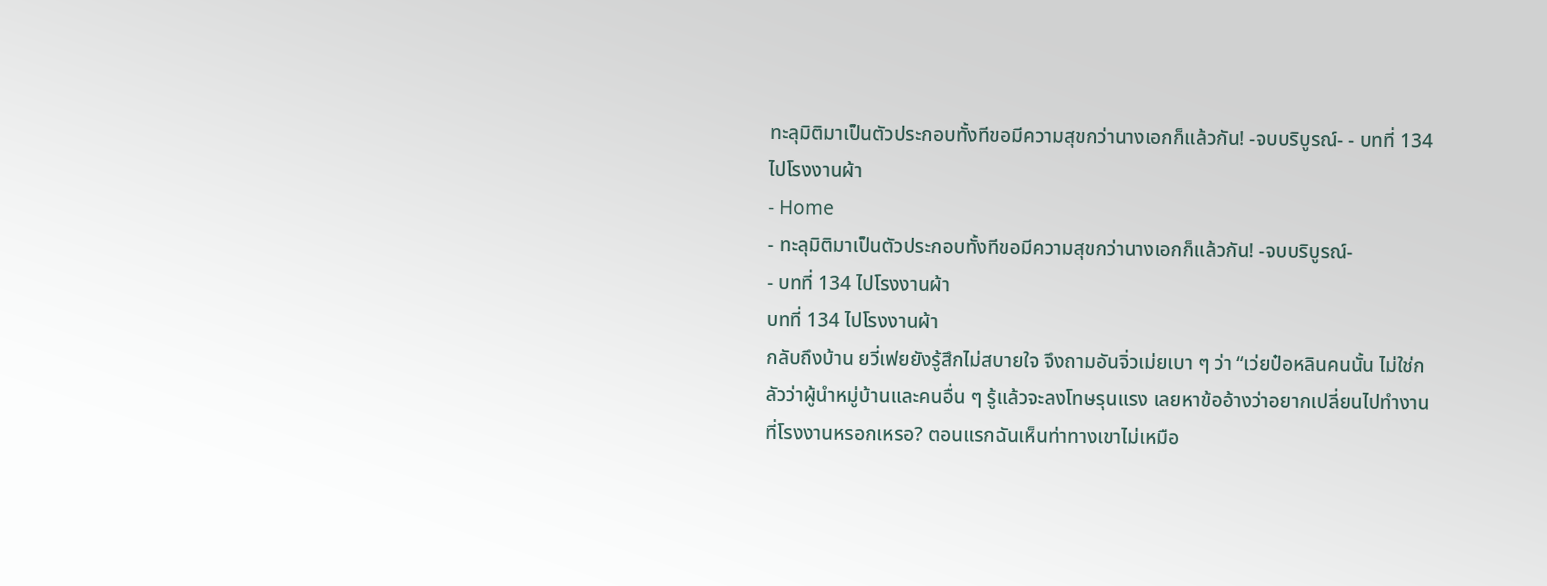ทะลุมิติมาเป็นตัวประกอบทั้งทีขอมีความสุขกว่านางเอกก็แล้วกัน! -จบบริบูรณ์- - บทที่ 134 ไปโรงงานผ้า
- Home
- ทะลุมิติมาเป็นตัวประกอบทั้งทีขอมีความสุขกว่านางเอกก็แล้วกัน! -จบบริบูรณ์-
- บทที่ 134 ไปโรงงานผ้า
บทที่ 134 ไปโรงงานผ้า
กลับถึงบ้าน ยวี่เฟยยังรู้สึกไม่สบายใจ จึงถามอันจิ่วเม่ยเบา ๆ ว่า “เว่ยป๋อหลินคนนั้น ไม่ใช่กลัวว่าผู้นำหมู่บ้านและคนอื่น ๆ รู้แล้วจะลงโทษรุนแรง เลยหาข้ออ้างว่าอยากเปลี่ยนไปทำงานที่โรงงานหรอกเหรอ? ตอนแรกฉันเห็นท่าทางเขาไม่เหมือ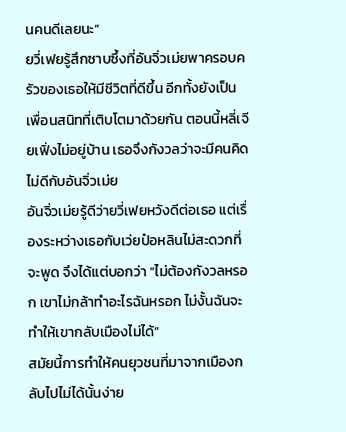นคนดีเลยนะ”
ยวี่เฟยรู้สึกซาบซึ้งที่อันจิ่วเม่ยพาครอบครัวของเธอให้มีชีวิตที่ดีขึ้น อีกทั้งยังเป็นเพื่อนสนิทที่เติบโตมาด้วยกัน ตอนนี้หลี่เจียเฟิ่งไม่อยู่บ้าน เธอจึงกังวลว่าจะมีคนคิดไม่ดีกับอันจิ่วเม่ย
อันจิ่วเม่ยรู้ดีว่ายวี่เฟยหวังดีต่อเธอ แต่เรื่องระหว่างเธอกับเว่ยป๋อหลินไม่สะดวกที่จะพูด จึงได้แต่บอกว่า “ไม่ต้องกังวลหรอก เขาไม่กล้าทำอะไรฉันหรอก ไม่งั้นฉันจะทำให้เขากลับเมืองไม่ได้”
สมัยนี้การทำให้คนยุวชนที่มาจากเมืองกลับไปไม่ได้นั้นง่าย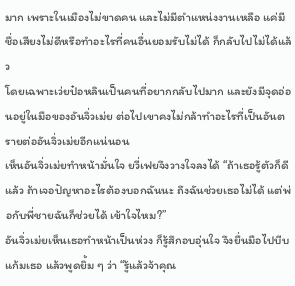มาก เพราะในเมืองไม่ขาดคน และไม่มีตำแหน่งงานเหลือ แค่มีชื่อเสียงไม่ดีหรือทำอะไรที่คนอื่นยอมรับไม่ได้ ก็กลับไปไม่ได้แล้ว
โดยเฉพาะเว่ยป๋อหลินเป็นคนที่อยากกลับไปมาก และยังมีจุดอ่อนอยู่ในมือของอันจิ่วเม่ย ต่อไปเขาคงไม่กล้าทำอะไรที่เป็นอันตรายต่ออันจิ่วเม่ยอีกแน่นอน
เห็นอันจิ่วเม่ยทำหน้ามั่นใจ ยวี่เฟยจึงวางใจลงได้ “ถ้าเธอรู้ตัวก็ดีแล้ว ถ้าเจอปัญหาอะไรต้องบอกฉันนะ ถึงฉันช่วยเธอไม่ได้ แต่พ่อกับพี่ชายฉันก็ช่วยได้ เข้าใจไหม?”
อันจิ่วเม่ยเห็นเธอทำหน้าเป็นห่วง ก็รู้สึกอบอุ่นใจ จึงยื่นมือไปบีบแก้มเธอ แล้วพูดยิ้ม ๆ ว่า “รู้แล้วจ้าคุณ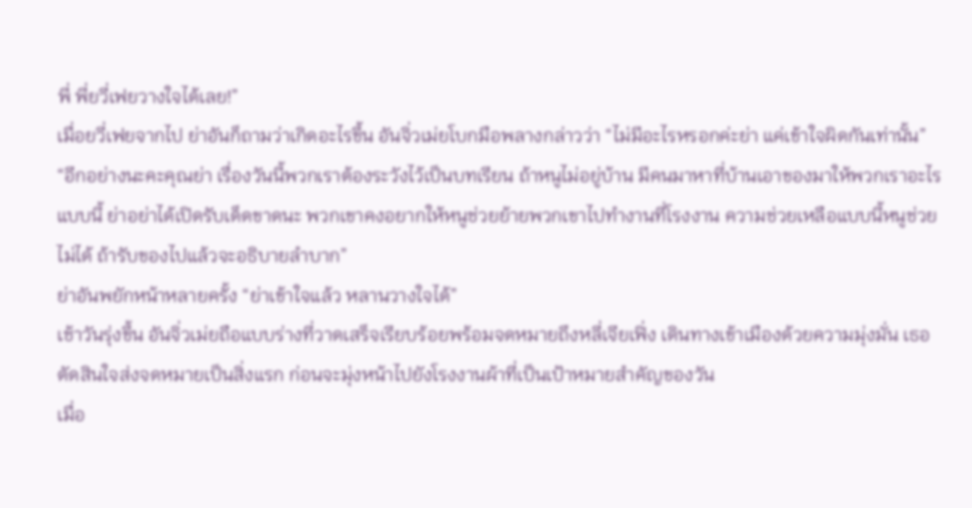พี่ พี่ยวี่เฟยวางใจได้เลย!”
เมื่อยวี่เฟยจากไป ย่าอันก็ถามว่าเกิดอะไรขึ้น อันจิ่วเม่ยโบกมือพลางกล่าวว่า “ไม่มีอะไรหรอกค่ะย่า แค่เข้าใจผิดกันเท่านั้น”
“อีกอย่างนะคะคุณย่า เรื่องวันนี้พวกเราต้องระวังไว้เป็นบทเรียน ถ้าหนูไม่อยู่บ้าน มีคนมาหาที่บ้านเอาของมาให้พวกเราอะไรแบบนี้ ย่าอย่าได้เปิดรับเด็ดขาดนะ พวกเขาคงอยากให้หนูช่วยย้ายพวกเขาไปทำงานที่โรงงาน ความช่วยเหลือแบบนี้หนูช่วยไม่ได้ ถ้ารับของไปแล้วจะอธิบายลำบาก”
ย่าอันพยักหน้าหลายครั้ง “ย่าเข้าใจแล้ว หลานวางใจได้”
เช้าวันรุ่งขึ้น อันจิ่วเม่ยถือแบบร่างที่วาดเสร็จเรียบร้อยพร้อมจดหมายถึงหลี่เจียเฟิ่ง เดินทางเข้าเมืองด้วยความมุ่งมั่น เธอตัดสินใจส่งจดหมายเป็นสิ่งแรก ก่อนจะมุ่งหน้าไปยังโรงงานผ้าที่เป็นเป้าหมายสำคัญของวัน
เมื่อ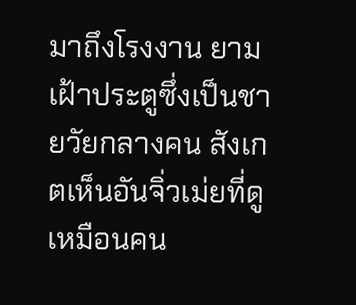มาถึงโรงงาน ยามเฝ้าประตูซึ่งเป็นชายวัยกลางคน สังเกตเห็นอันจิ่วเม่ยที่ดูเหมือนคน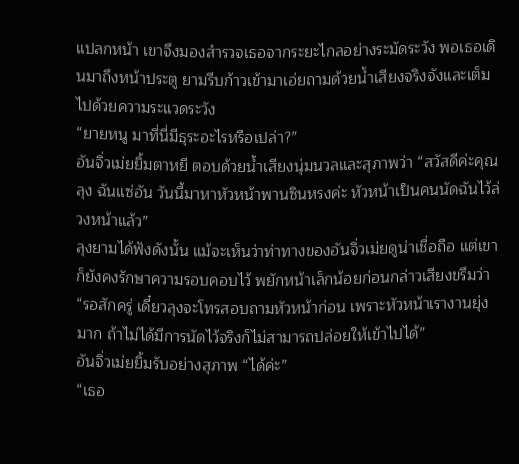แปลกหน้า เขาจึงมองสำรวจเธอจากระยะไกลอย่างระมัดระวัง พอเธอเดินมาถึงหน้าประตู ยามรีบก้าวเข้ามาเอ่ยถามด้วยน้ำเสียงจริงจังและเต็มไปด้วยความระแวดระวัง
“ยายหนู มาที่นี่มีธุระอะไรหรือเปล่า?”
อันจิ่วเม่ยยิ้มตาหยี ตอบด้วยน้ำเสียงนุ่มนวลและสุภาพว่า “สวัสดีค่ะคุณลุง ฉันแซ่อัน วันนี้มาหาหัวหน้าพานซินหรงค่ะ หัวหน้าเป็นคนนัดฉันไว้ล่วงหน้าแล้ว”
ลุงยามได้ฟังดังนั้น แม้จะเห็นว่าท่าทางของอันจิ่วเม่ยดูน่าเชื่อถือ แต่เขาก็ยังคงรักษาความรอบคอบไว้ พยักหน้าเล็กน้อยก่อนกล่าวเสียงขรึมว่า “รอสักครู่ เดี๋ยวลุงจะโทรสอบถามหัวหน้าก่อน เพราะหัวหน้าเรางานยุ่งมาก ถ้าไม่ได้มีการนัดไว้จริงก็ไม่สามารถปล่อยให้เข้าไปได้”
อันจิ่วเม่ยยิ้มรับอย่างสุภาพ “ได้ค่ะ”
“เธอ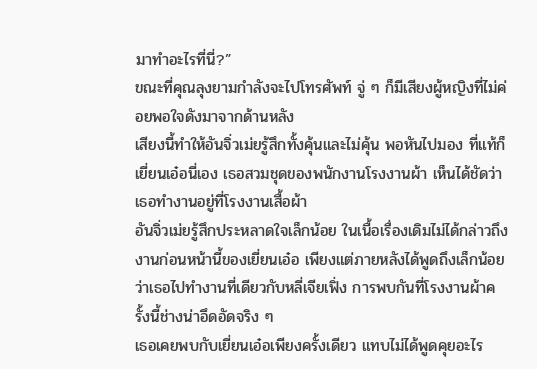มาทำอะไรที่นี่?”
ขณะที่คุณลุงยามกำลังจะไปโทรศัพท์ จู่ ๆ ก็มีเสียงผู้หญิงที่ไม่ค่อยพอใจดังมาจากด้านหลัง
เสียงนี้ทำให้อันจิ่วเม่ยรู้สึกทั้งคุ้นและไม่คุ้น พอหันไปมอง ที่แท้ก็เยี่ยนเอ๋อนี่เอง เธอสวมชุดของพนักงานโรงงานผ้า เห็นได้ชัดว่าเธอทำงานอยู่ที่โรงงานเสื้อผ้า
อันจิ่วเม่ยรู้สึกประหลาดใจเล็กน้อย ในเนื้อเรื่องเดิมไม่ได้กล่าวถึงงานก่อนหน้านี้ของเยี่ยนเอ๋อ เพียงแต่ภายหลังได้พูดถึงเล็กน้อยว่าเธอไปทำงานที่เดียวกับหลี่เจียเฟิ่ง การพบกันที่โรงงานผ้าครั้งนี้ช่างน่าอึดอัดจริง ๆ
เธอเคยพบกับเยี่ยนเอ๋อเพียงครั้งเดียว แทบไม่ได้พูดคุยอะไร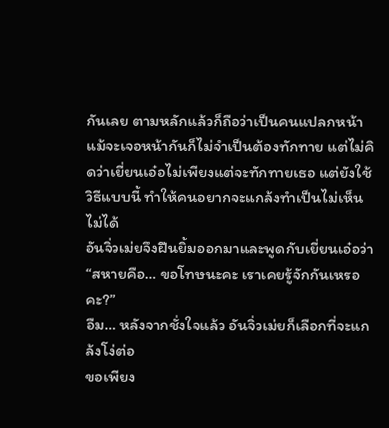กันเลย ตามหลักแล้วก็ถือว่าเป็นคนแปลกหน้า แม้จะเจอหน้ากันก็ไม่จำเป็นต้องทักทาย แต่ไม่คิดว่าเยี่ยนเอ๋อไม่เพียงแต่จะทักทายเธอ แต่ยังใช้วิธีแบบนี้ ทำให้คนอยากจะแกล้งทำเป็นไม่เห็นไม่ได้
อันจิ่วเม่ยจึงฝืนยิ้มออกมาและพูดกับเยี่ยนเอ๋อว่า “สหายคือ… ขอโทษนะคะ เราเคยรู้จักกันเหรอคะ?”
อืม… หลังจากชั่งใจแล้ว อันจิ่วเม่ยก็เลือกที่จะแกล้งโง่ต่อ
ขอเพียง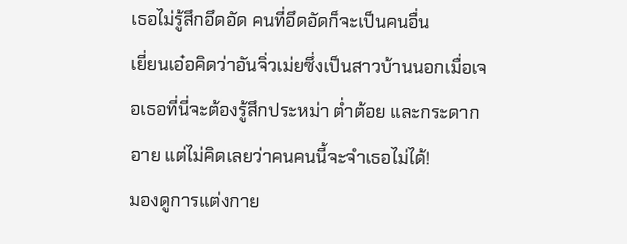เธอไม่รู้สึกอึดอัด คนที่อึดอัดก็จะเป็นคนอื่น
เยี่ยนเอ๋อคิดว่าอันจิ่วเม่ยซึ่งเป็นสาวบ้านนอกเมื่อเจอเธอที่นี่จะต้องรู้สึกประหม่า ต่ำต้อย และกระดากอาย แต่ไม่คิดเลยว่าคนคนนี้จะจำเธอไม่ได้!
มองดูการแต่งกาย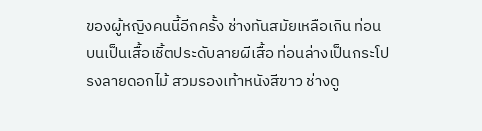ของผู้หญิงคนนี้อีกครั้ง ช่างทันสมัยเหลือเกิน ท่อนบนเป็นเสื้อเชิ้ตประดับลายผีเสื้อ ท่อนล่างเป็นกระโปรงลายดอกไม้ สวมรองเท้าหนังสีขาว ช่างดู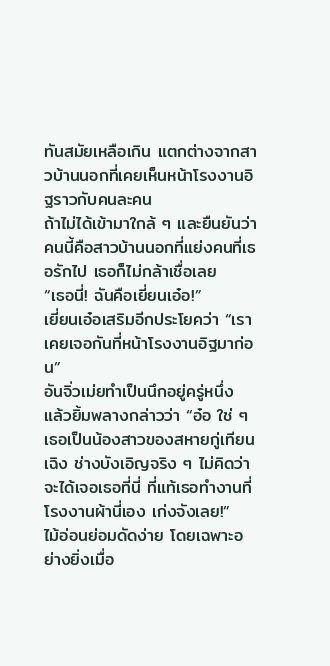ทันสมัยเหลือเกิน แตกต่างจากสาวบ้านนอกที่เคยเห็นหน้าโรงงานอิฐราวกับคนละคน
ถ้าไม่ได้เข้ามาใกล้ ๆ และยืนยันว่าคนนี้คือสาวบ้านนอกที่แย่งคนที่เธอรักไป เธอก็ไม่กล้าเชื่อเลย
“เธอนี่! ฉันคือเยี่ยนเอ๋อ!”
เยี่ยนเอ๋อเสริมอีกประโยคว่า “เราเคยเจอกันที่หน้าโรงงานอิฐมาก่อน”
อันจิ่วเม่ยทำเป็นนึกอยู่ครู่หนึ่ง แล้วยิ้มพลางกล่าวว่า “อ๋อ ใช่ ๆ เธอเป็นน้องสาวของสหายกู่เทียนเฉิง ช่างบังเอิญจริง ๆ ไม่คิดว่าจะได้เจอเธอที่นี่ ที่แท้เธอทำงานที่โรงงานผ้านี่เอง เก่งจังเลย!”
ไม้อ่อนย่อมดัดง่าย โดยเฉพาะอย่างยิ่งเมื่อ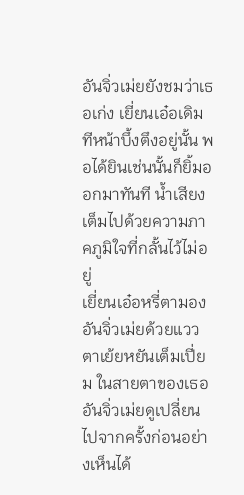อันจิ่วเม่ยยังชมว่าเธอเก่ง เยี่ยนเอ๋อเดิมทีหน้าบึ้งตึงอยู่นั้น พอได้ยินเช่นนั้นก็ยิ้มออกมาทันที น้ำเสียงเต็มไปด้วยความภาคภูมิใจที่กลั้นไว้ไม่อยู่
เยี่ยนเอ๋อหรี่ตามองอันจิ่วเม่ยด้วยแววตาเย้ยหยันเต็มเปี่ยม ในสายตาของเธอ อันจิ่วเม่ยดูเปลี่ยนไปจากครั้งก่อนอย่างเห็นได้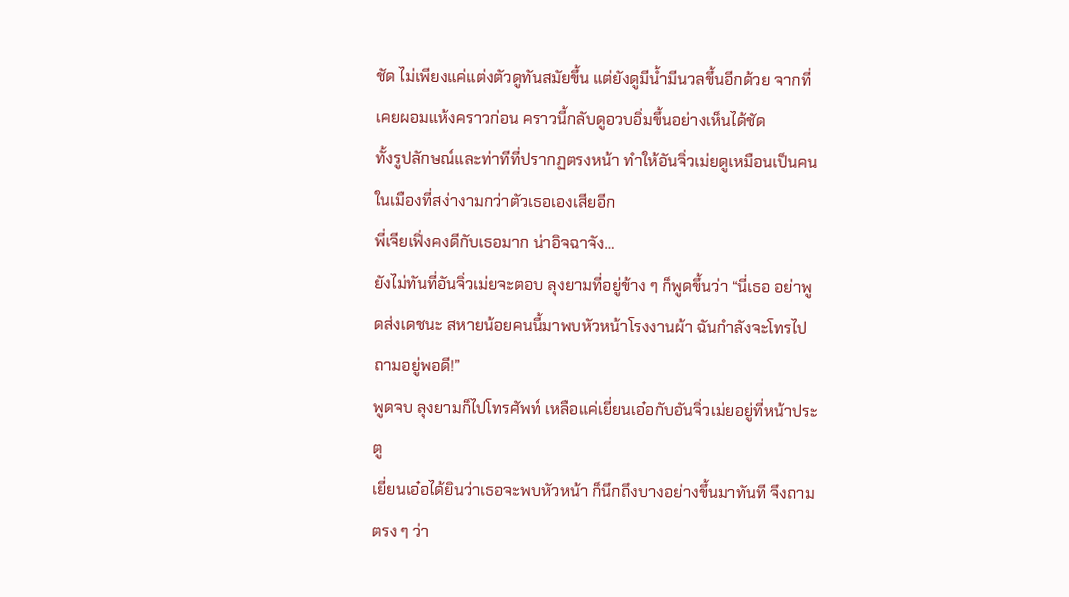ชัด ไม่เพียงแค่แต่งตัวดูทันสมัยขึ้น แต่ยังดูมีน้ำมีนวลขึ้นอีกด้วย จากที่เคยผอมแห้งคราวก่อน คราวนี้กลับดูอวบอิ่มขึ้นอย่างเห็นได้ชัด
ทั้งรูปลักษณ์และท่าทีที่ปรากฏตรงหน้า ทำให้อันจิ่วเม่ยดูเหมือนเป็นคนในเมืองที่สง่างามกว่าตัวเธอเองเสียอีก
พี่เจียเฟิ่งคงดีกับเธอมาก น่าอิจฉาจัง…
ยังไม่ทันที่อันจิ่วเม่ยจะตอบ ลุงยามที่อยู่ข้าง ๆ ก็พูดขึ้นว่า “นี่เธอ อย่าพูดส่งเดชนะ สหายน้อยคนนี้มาพบหัวหน้าโรงงานผ้า ฉันกำลังจะโทรไปถามอยู่พอดี!”
พูดจบ ลุงยามก็ไปโทรศัพท์ เหลือแค่เยี่ยนเอ๋อกับอันจิ่วเม่ยอยู่ที่หน้าประตู
เยี่ยนเอ๋อได้ยินว่าเธอจะพบหัวหน้า ก็นึกถึงบางอย่างขึ้นมาทันที จึงถามตรง ๆ ว่า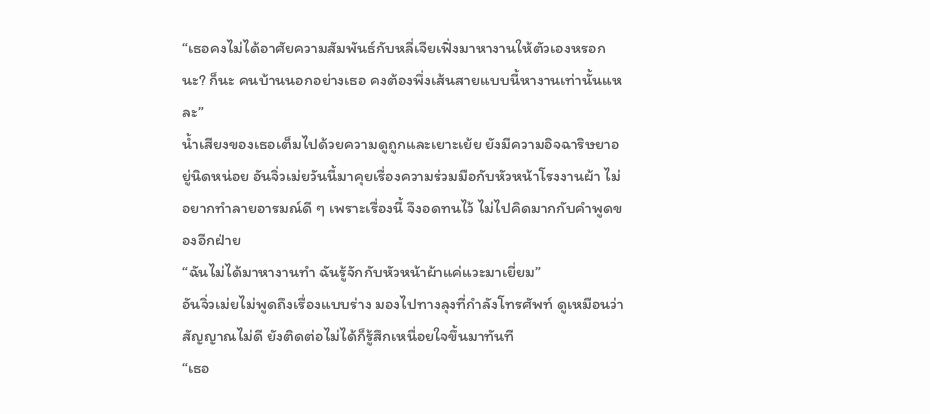“เธอคงไม่ได้อาศัยความสัมพันธ์กับหลี่เจียเฟิ่งมาหางานให้ตัวเองหรอกนะ? ก็นะ คนบ้านนอกอย่างเธอ คงต้องพึ่งเส้นสายแบบนี้หางานเท่านั้นแหละ”
น้ำเสียงของเธอเต็มไปด้วยความดูถูกและเยาะเย้ย ยังมีความอิจฉาริษยาอยู่นิดหน่อย อันจิ่วเม่ยวันนี้มาคุยเรื่องความร่วมมือกับหัวหน้าโรงงานผ้า ไม่อยากทำลายอารมณ์ดี ๆ เพราะเรื่องนี้ จึงอดทนไว้ ไม่ไปคิดมากกับคำพูดของอีกฝ่าย
“ฉันไม่ได้มาหางานทำ ฉันรู้จักกับหัวหน้าผ้าแค่แวะมาเยี่ยม”
อันจิ่วเม่ยไม่พูดถึงเรื่องแบบร่าง มองไปทางลุงที่กำลังโทรศัพท์ ดูเหมือนว่าสัญญาณไม่ดี ยังติดต่อไม่ได้ก็รู้สึกเหนื่อยใจขึ้นมาทันที
“เธอ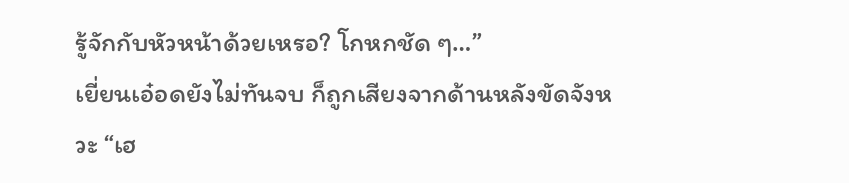รู้จักกับหัวหน้าด้วยเหรอ? โกหกชัด ๆ…”
เยี่ยนเอ๋อดยังไม่ทันจบ ก็ถูกเสียงจากด้านหลังขัดจังหวะ “เฮ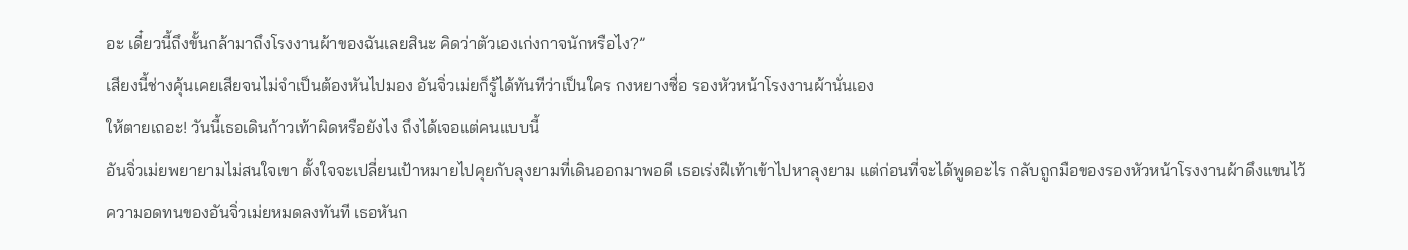อะ เดี๋ยวนี้ถึงขั้นกล้ามาถึงโรงงานผ้าของฉันเลยสินะ คิดว่าตัวเองเก่งกาจนักหรือไง?”
เสียงนี้ช่างคุ้นเคยเสียจนไม่จำเป็นต้องหันไปมอง อันจิ่วเม่ยก็รู้ได้ทันทีว่าเป็นใคร กงหยางซื่อ รองหัวหน้าโรงงานผ้านั่นเอง
ให้ตายเถอะ! วันนี้เธอเดินก้าวเท้าผิดหรือยังไง ถึงได้เจอแต่คนแบบนี้
อันจิ่วเม่ยพยายามไม่สนใจเขา ตั้งใจจะเปลี่ยนเป้าหมายไปคุยกับลุงยามที่เดินออกมาพอดี เธอเร่งฝีเท้าเข้าไปหาลุงยาม แต่ก่อนที่จะได้พูดอะไร กลับถูกมือของรองหัวหน้าโรงงานผ้าดึงแขนไว้
ความอดทนของอันจิ่วเม่ยหมดลงทันที เธอหันก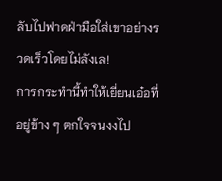ลับไปฟาดฝ่ามือใส่เขาอย่างรวดเร็วโดยไม่ลังเล!
การกระทำนี้ทำให้เยี่ยนเอ๋อที่อยู่ข้าง ๆ ตกใจจนงงไป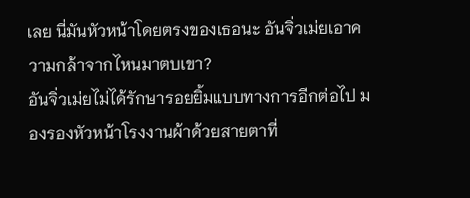เลย นี่มันหัวหน้าโดยตรงของเธอนะ อันจิ่วเม่ยเอาความกล้าจากไหนมาตบเขา?
อันจิ่วเม่ยไม่ได้รักษารอยยิ้มแบบทางการอีกต่อไป มองรองหัวหน้าโรงงานผ้าด้วยสายตาที่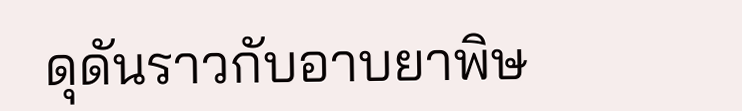ดุดันราวกับอาบยาพิษ